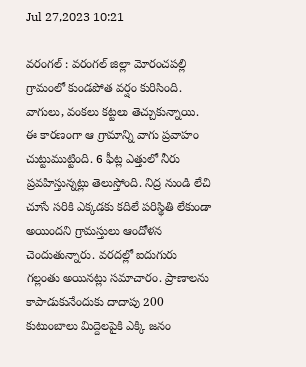Jul 27,2023 10:21

వరంగల్ : వరంగల్ జిల్లా మోరంచపల్లి గ్రామంలో కుండపోత వర్షం కురిసింది. వాగులు, వంకలు కట్టలు తెచ్చుకున్నాయి. ఈ కారణంగా ఆ గ్రామాన్ని వాగు ప్రవాహం చుట్టుముట్టింది. 6 ఫీట్ల ఎత్తులో నీరు ప్రవహిస్తున్నట్లు తెలుస్తోంది. నిద్ర నుండి లేచి చూసే సరికి ఎక్కడకు కదిలే పరిస్థితి లేకుండా అయిందని గ్రామస్తులు ఆందోళన చెందుతున్నారు. వరదల్లో ఐదుగురు గల్లంతు అయినట్లు సమాచారం. ప్రాణాలను కాపాడుకునేందుకు దాదాపు 200 కుటుంబాలు మిద్దెలపైకి ఎక్కి జనం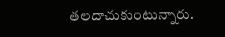తలదాచుకుంటున్నారు.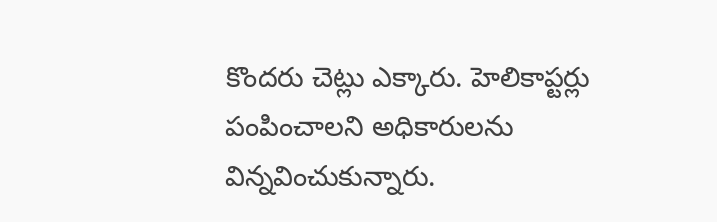కొందరు చెట్లు ఎక్కారు. హెలికాప్టర్లు పంపించాలని అధికారులను విన్నవించుకున్నారు.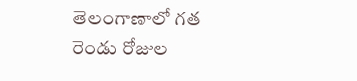తెలంగాణాలో గత రెండు రోజుల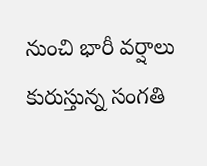నుంచి భారీ వర్షాలు కురుస్తున్న సంగతి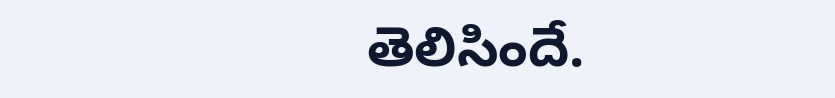తెలిసిందే.